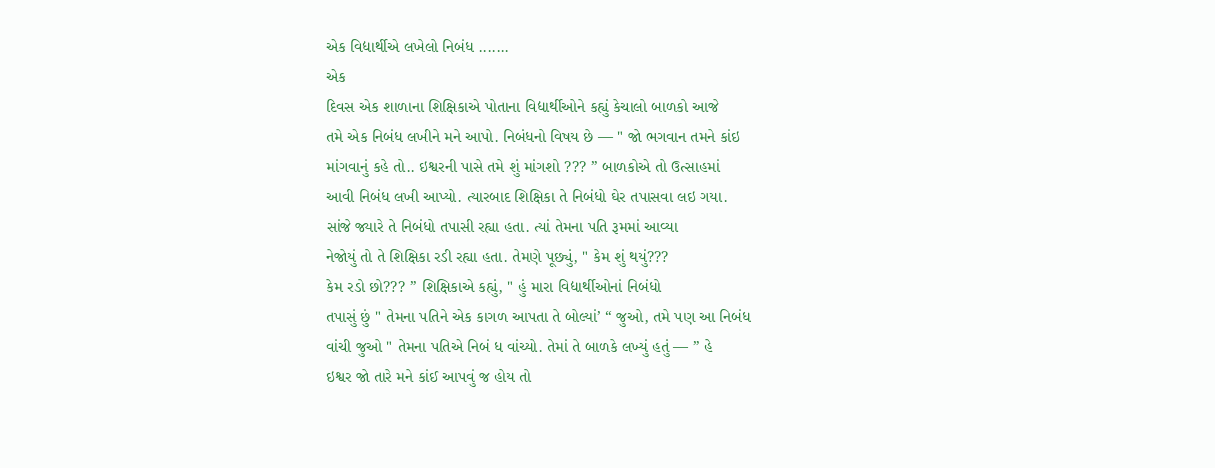એક વિદ્યાર્થીએ લખેલો નિબંધ .......
એક
દિવસ એક શાળાના શિક્ષિકાએ પોતાના વિદ્યાર્થીઓને કહ્યું કેચાલો બાળકો આજે
તમે એક નિબંધ લખીને મને આપો. નિબંધનો વિષય છે — " જો ભગવાન તમને કાંઇ
માંગવાનું કહે તો.. ઇશ્વરની પાસે તમે શું માંગશો ??? ” બાળકોએ તો ઉત્સાહમાં
આવી નિબંધ લખી આપ્યો. ત્યારબાદ શિક્ષિકા તે નિબંધો ઘેર તપાસવા લઇ ગયા.
સાંજે જ્યારે તે નિબંધો તપાસી રહ્યા હતા. ત્યાં તેમના પતિ રૂમમાં આવ્યા
નેજોયું તો તે શિક્ષિકા રડી રહ્યા હતા. તેમણે પૂછ્યું, " કેમ શું થયું???
કેમ રડો છો??? ” શિક્ષિકાએ કહ્યું, " હું મારા વિદ્યાર્થીઓનાં નિબંધો
તપાસું છું " તેમના પતિને એક કાગળ આપતા તે બોલ્યાં’ “ જુઓ, તમે પણ આ નિબંધ
વાંચી જુઓ " તેમના પતિએ નિબં ધ વાંચ્યો. તેમાં તે બાળકે લખ્યું હતું — ” હે
ઇશ્વર જો તારે મને કાંઈ આપવું જ હોય તો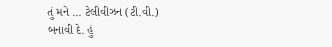તું મને ... ટેલીવીઝન (ટી.વી.)
બનાવી દે. હું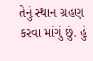તેનું સ્થાન ગ્રહણ કરવા માંગું છું. હું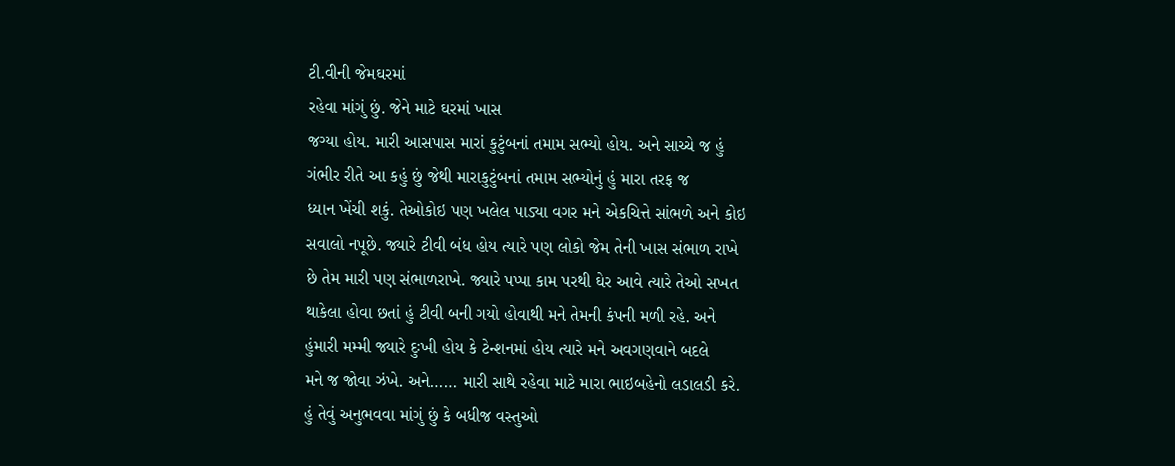ટી.વીની જેમઘરમાં
રહેવા માંગું છું. જેને માટે ઘરમાં ખાસ
જગ્યા હોય. મારી આસપાસ મારાં કુટુંબનાં તમામ સભ્યો હોય. અને સાચ્ચે જ હું
ગંભીર રીતે આ કહું છું જેથી મારાકુટુંબનાં તમામ સભ્યોનું હું મારા તરફ જ
ધ્યાન ખેંચી શકું. તેઓકોઇ પણ ખલેલ પાડ્યા વગર મને એકચિત્તે સાંભળે અને કોઇ
સવાલો નપૂછે. જ્યારે ટીવી બંધ હોય ત્યારે પણ લોકો જેમ તેની ખાસ સંભાળ રાખે
છે તેમ મારી પણ સંભાળરાખે. જ્યારે પપ્પા કામ પરથી ઘેર આવે ત્યારે તેઓ સખત
થાકેલા હોવા છતાં હું ટીવી બની ગયો હોવાથી મને તેમની કંપની મળી રહે. અને
હુંમારી મમ્મી જ્યારે દુઃખી હોય કે ટેન્શનમાં હોય ત્યારે મને અવગણવાને બદલે
મને જ જોવા ઝંખે. અને…… મારી સાથે રહેવા માટે મારા ભાઇબહેનો લડાલડી કરે.
હું તેવું અનુભવવા માંગું છું કે બધીજ વસ્તુઓ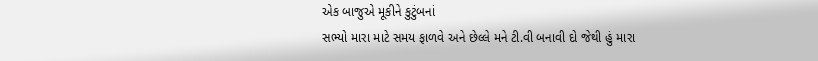એક બાજુએ મૂકીને કુટુંબનાં
સભ્યો મારા માટે સમય ફાળવે અને છેલ્લે મને ટી.વી બનાવી દો જેથી હું મારા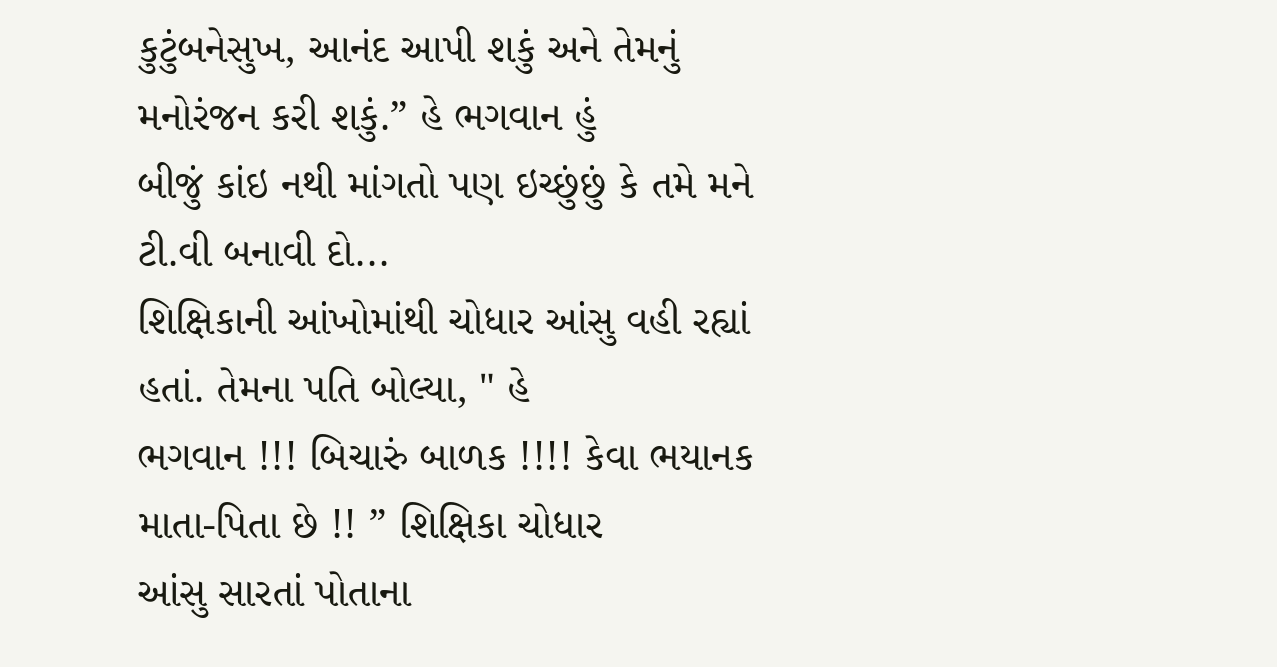કુટુંબનેસુખ, આનંદ આપી શકું અને તેમનું મનોરંજન કરી શકું.” હે ભગવાન હું
બીજું કાંઇ નથી માંગતો પણ ઇચ્છુંછું કે તમે મને ટી.વી બનાવી દો...
શિક્ષિકાની આંખોમાંથી ચોધાર આંસુ વહી રહ્યાં હતાં. તેમના પતિ બોલ્યા, " હે
ભગવાન !!! બિચારું બાળક !!!! કેવા ભયાનક માતા-પિતા છે !! ” શિક્ષિકા ચોધાર
આંસુ સારતાં પોતાના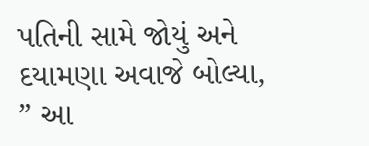પતિની સામે જોયું અને દયામણા અવાજે બોલ્યા, ” આ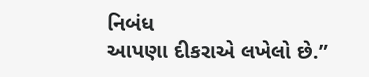નિબંધ
આપણા દીકરાએ લખેલો છે.”